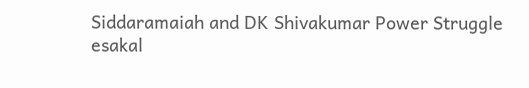Siddaramaiah and DK Shivakumar Power Struggle
esakal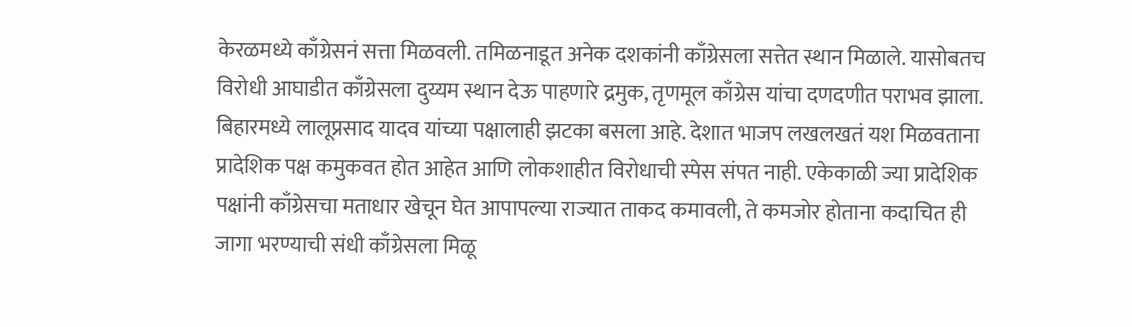केरळमध्ये काँग्रेसनं सत्ता मिळवली. तमिळनाडूत अनेक दशकांनी काँग्रेसला सत्तेत स्थान मिळाले. यासोबतच विरोधी आघाडीत काँग्रेसला दुय्यम स्थान देऊ पाहणारे द्रमुक, तृणमूल काँग्रेस यांचा दणदणीत पराभव झाला. बिहारमध्ये लालूप्रसाद यादव यांच्या पक्षालाही झटका बसला आहे. देशात भाजप लखलखतं यश मिळवताना प्रादेशिक पक्ष कमुकवत होत आहेत आणि लोकशाहीत विरोधाची स्पेस संपत नाही. एकेकाळी ज्या प्रादेशिक पक्षांनी काँग्रेसचा मताधार खेचून घेत आपापल्या राज्यात ताकद कमावली, ते कमजोर होताना कदाचित ही जागा भरण्याची संधी काँग्रेसला मिळू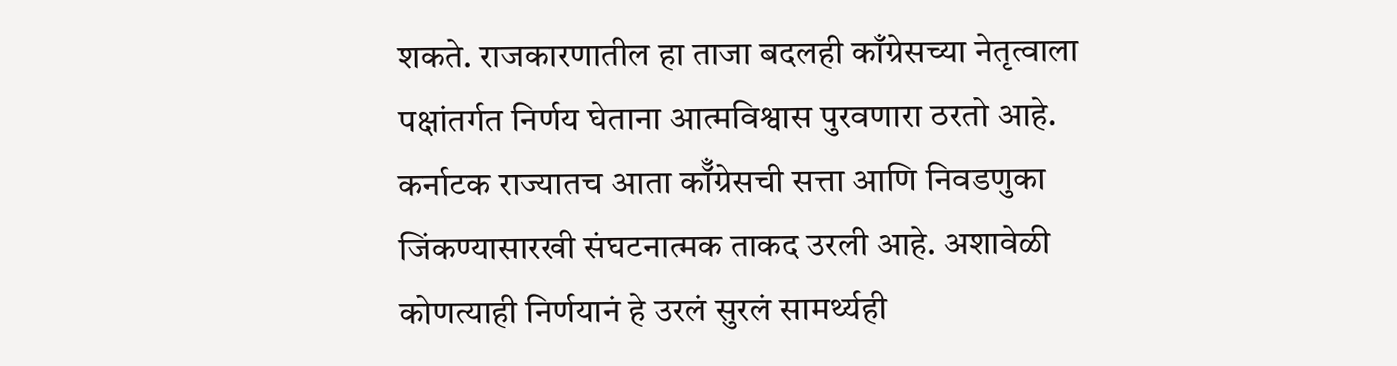शकते. राजकारणातील हा ताजा बदलही काँग्रेसच्या नेतृत्वाला पक्षांतर्गत निर्णय घेताना आत्मविश्वास पुरवणारा ठरतो आहे.
कर्नाटक राज्यातच आता कॉँग्रेसची सत्ता आणि निवडणुका जिंकण्यासारखी संघटनात्मक ताकद उरली आहे. अशावेळी कोणत्याही निर्णयानं हे उरलं सुरलं सामर्थ्यही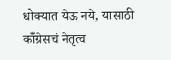धोक्यात येऊ नये, यासाठी कॉँग्रेसचं नेतृत्व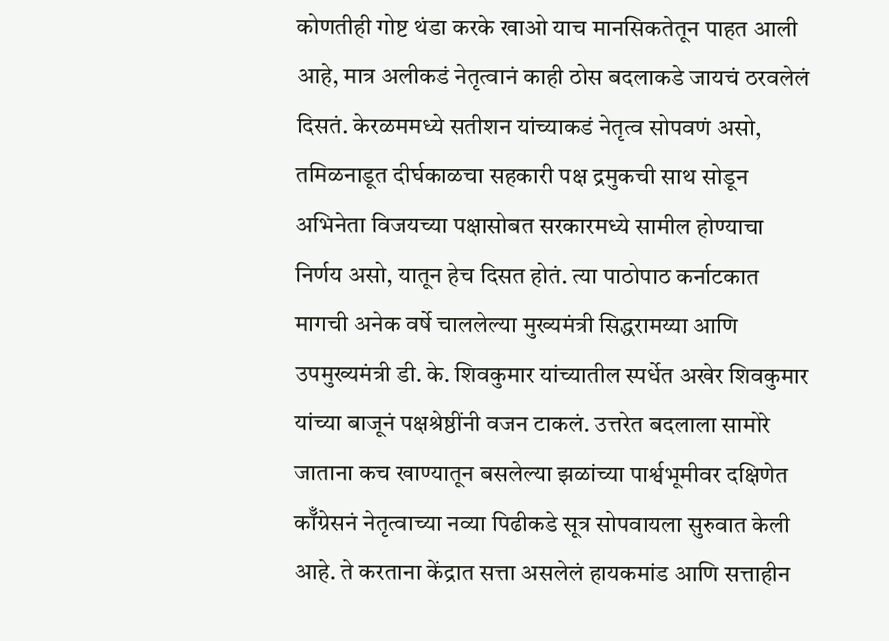कोणतीही गोष्ट थंडा करके खाओ याच मानसिकतेतून पाहत आली आहे, मात्र अलीकडं नेतृत्वानं काही ठोस बदलाकडे जायचं ठरवलेलं दिसतं. केरळममध्ये सतीशन यांच्याकडं नेतृत्व सोपवणं असो, तमिळनाडूत दीर्घकाळचा सहकारी पक्ष द्रमुकची साथ सोडून अभिनेता विजयच्या पक्षासोबत सरकारमध्ये सामील होण्याचा निर्णय असो, यातून हेच दिसत होतं. त्या पाठोपाठ कर्नाटकात मागची अनेक वर्षे चाललेल्या मुख्यमंत्री सिद्धरामय्या आणि उपमुख्यमंत्री डी. के. शिवकुमार यांच्यातील स्पर्धेत अखेर शिवकुमार यांच्या बाजूनं पक्षश्रेष्ठींनी वजन टाकलं. उत्तरेत बदलाला सामोरे जाताना कच खाण्यातून बसलेल्या झळांच्या पार्श्वभूमीवर दक्षिणेत कॉँग्रेसनं नेतृत्वाच्या नव्या पिढीकडे सूत्र सोपवायला सुरुवात केली आहे. ते करताना केंद्रात सत्ता असलेलं हायकमांड आणि सत्ताहीन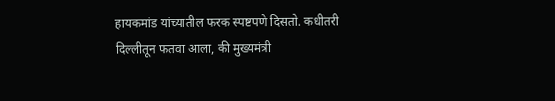हायकमांड यांच्यातील फरक स्पष्टपणे दिसतो. कधीतरी दिल्लीतून फतवा आला, की मुख्यमंत्री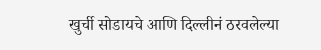खुर्ची सोडायचे आणि दिल्लीनं ठरवलेल्या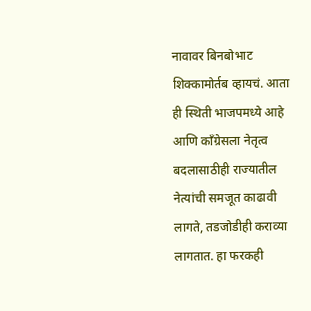नावावर बिनबोभाट शिक्कामोर्तब व्हायचं. आता ही स्थिती भाजपमध्ये आहे आणि कॉंग्रेसला नेतृत्व बदलासाठीही राज्यातील नेत्यांची समजूत काढावी लागते, तडजोडीही कराव्या लागतात. हा फरकही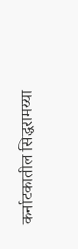कर्नाटकातील सिद्धरामय्या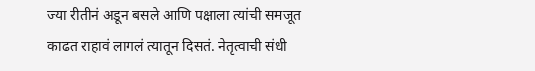ज्या रीतीनं अडून बसले आणि पक्षाला त्यांची समजूत काढत राहावं लागलं त्यातून दिसतं. नेतृत्वाची संधी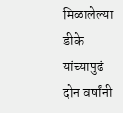मिळालेल्या डीके यांच्यापुढं दोन वर्षांनी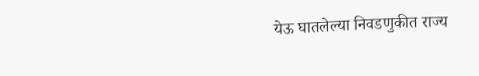येऊ घातलेल्या निवडणुकीत राज्य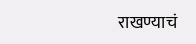राखण्याचं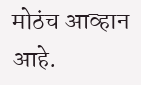मोठंच आव्हान आहे.